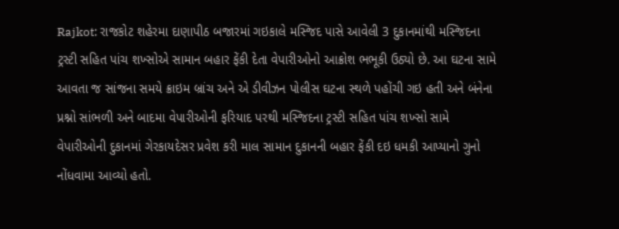Rajkot: રાજકોટ શહેરમા દાણાપીઠ બજારમાં ગઇકાલે મસ્જિદ પાસે આવેલી 3 દુકાનમાંથી મસ્જિદના ટ્રસ્ટી સહિત પાંચ શખ્સોએ સામાન બહાર ફેંકી દેતા વેપારીઓનો આક્રોશ ભભૂકી ઉઠ્યો છે. આ ઘટના સામે આવતા જ સાંજના સમયે ક્રાઇમ બ્રાંચ અને એ ડીવીઝન પોલીસ ઘટના સ્થળે પહોંચી ગઇ હતી અને બંનેના પ્રશ્નો સાંભળી અને બાદમા વેપારીઓની ફરિયાદ પરથી મસ્જિદના ટ્રસ્ટી સહિત પાંચ શખ્સો સામે વેપારીઓની દુકાનમાં ગેરકાયદેસર પ્રવેશ કરી માલ સામાન દુકાનની બહાર ફેંકી દઇ ધમકી આપ્યાનો ગુનો નોંધવામા આવ્યો હતો.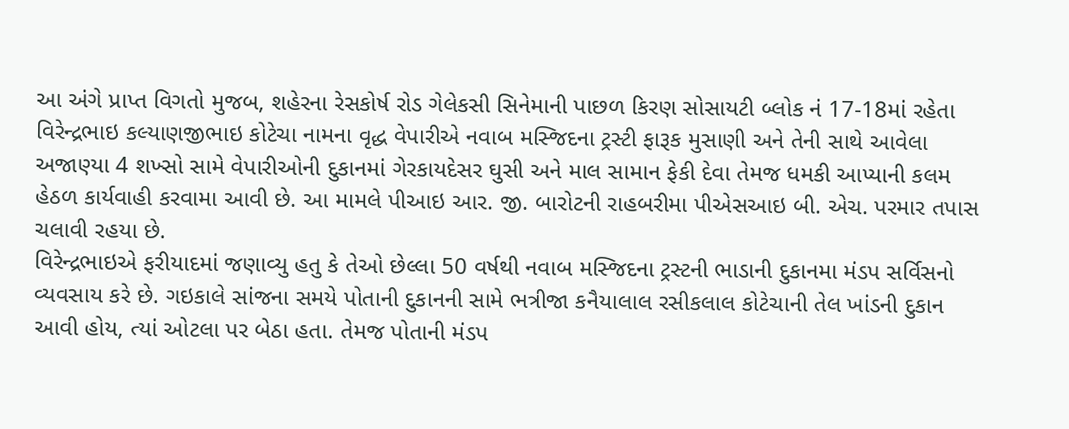આ અંગે પ્રાપ્ત વિગતો મુજબ, શહેરના રેસકોર્ષ રોડ ગેલેકસી સિનેમાની પાછળ કિરણ સોસાયટી બ્લોક નં 17-18માં રહેતા વિરેન્દ્રભાઇ કલ્યાણજીભાઇ કોટેચા નામના વૃદ્ધ વેપારીએ નવાબ મસ્જિદના ટ્રસ્ટી ફારૂક મુસાણી અને તેની સાથે આવેલા અજાણ્યા 4 શખ્સો સામે વેપારીઓની દુકાનમાં ગેરકાયદેસર ઘુસી અને માલ સામાન ફેકી દેવા તેમજ ધમકી આપ્યાની કલમ હેઠળ કાર્યવાહી કરવામા આવી છે. આ મામલે પીઆઇ આર. જી. બારોટની રાહબરીમા પીએસઆઇ બી. એચ. પરમાર તપાસ ચલાવી રહયા છે.
વિરેન્દ્રભાઇએ ફરીયાદમાં જણાવ્યુ હતુ કે તેઓ છેલ્લા 50 વર્ષથી નવાબ મસ્જિદના ટ્રસ્ટની ભાડાની દુકાનમા મંડપ સર્વિસનો વ્યવસાય કરે છે. ગઇકાલે સાંજના સમયે પોતાની દુકાનની સામે ભત્રીજા કનૈયાલાલ રસીકલાલ કોટેચાની તેલ ખાંડની દુકાન આવી હોય, ત્યાં ઓટલા પર બેઠા હતા. તેમજ પોતાની મંડપ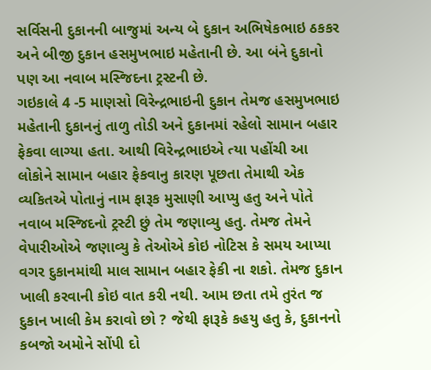સર્વિસની દુકાનની બાજુમાં અન્ય બે દુકાન અભિષેકભાઇ ઠકકર અને બીજી દુકાન હસમુખભાઇ મહેતાની છે. આ બંને દુકાનો પણ આ નવાબ મસ્જિદના ટ્રસ્ટની છે.
ગઇકાલે 4 -5 માણસો વિરેન્દ્રભાઇની દુકાન તેમજ હસમુખભાઇ મહેતાની દુકાનનું તાળુ તોડી અને દુકાનમાં રહેલો સામાન બહાર ફેકવા લાગ્યા હતા. આથી વિરેન્દ્રભાઇએ ત્યા પહોંચી આ લોકોને સામાન બહાર ફેકવાનુ કારણ પૂછતા તેમાથી એક વ્યકિતએ પોતાનું નામ ફારૂક મુસાણી આપ્યુ હતુ અને પોતે નવાબ મસ્જિદનો ટ્રસ્ટી છું તેમ જણાવ્યુ હતુ. તેમજ તેમને વેપારીઓએ જણાવ્યુ કે તેઓએ કોઇ નોટિસ કે સમય આપ્યા વગર દુકાનમાંથી માલ સામાન બહાર ફેકી ના શકો. તેમજ દુકાન ખાલી કરવાની કોઇ વાત કરી નથી. આમ છતા તમે તુરંત જ દુકાન ખાલી કેમ કરાવો છો ? જેથી ફારૂકે કહયુ હતુ કે, દુકાનનો કબજો અમોને સોંપી દો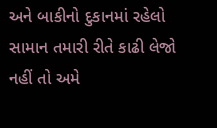અને બાકીનો દુકાનમાં રહેલો સામાન તમારી રીતે કાઢી લેજો નહીં તો અમે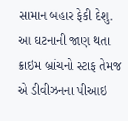સામાન બહાર ફેકી દેશુ.
આ ઘટનાની જાણ થતા ક્રાઇમ બ્રાંચનો સ્ટાફ તેમજ એ ડીવીઝનના પીઆઇ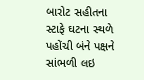બારોટ સહીતના સ્ટાફે ઘટના સ્થળે પહોંચી બંને પક્ષને સાંભળી લઇ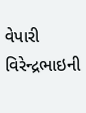વેપારી વિરેન્દ્રભાઇની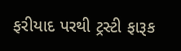ફરીયાદ પરથી ટ્રસ્ટી ફારૂક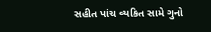સહીત પાંચ વ્યકિત સામે ગુનો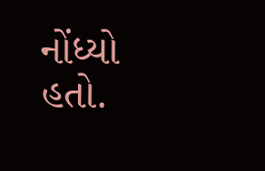નોંધ્યો હતો.